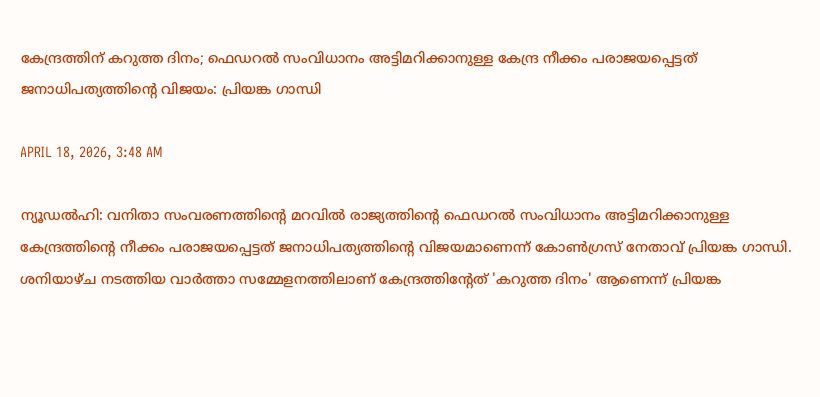കേന്ദ്രത്തിന് കറുത്ത ദിനം; ഫെഡറല്‍ സംവിധാനം അട്ടിമറിക്കാനുള്ള കേന്ദ്ര നീക്കം പരാജയപ്പെട്ടത് ജനാധിപത്യത്തിന്റെ വിജയം: പ്രിയങ്ക ഗാന്ധി

APRIL 18, 2026, 3:48 AM

ന്യൂഡല്‍ഹി: വനിതാ സംവരണത്തിന്റെ മറവില്‍ രാജ്യത്തിന്റെ ഫെഡറല്‍ സംവിധാനം അട്ടിമറിക്കാനുള്ള കേന്ദ്രത്തിന്റെ നീക്കം പരാജയപ്പെട്ടത് ജനാധിപത്യത്തിന്റെ വിജയമാണെന്ന് കോണ്‍ഗ്രസ് നേതാവ് പ്രിയങ്ക ഗാന്ധി. ശനിയാഴ്ച നടത്തിയ വാര്‍ത്താ സമ്മേളനത്തിലാണ് കേന്ദ്രത്തിന്റേത് 'കറുത്ത ദിനം' ആണെന്ന് പ്രിയങ്ക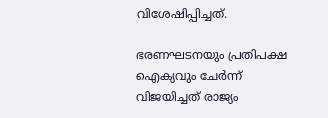വിശേഷിപ്പിച്ചത്.

ഭരണഘടനയും പ്രതിപക്ഷ ഐക്യവും ചേര്‍ന്ന് വിജയിച്ചത് രാജ്യം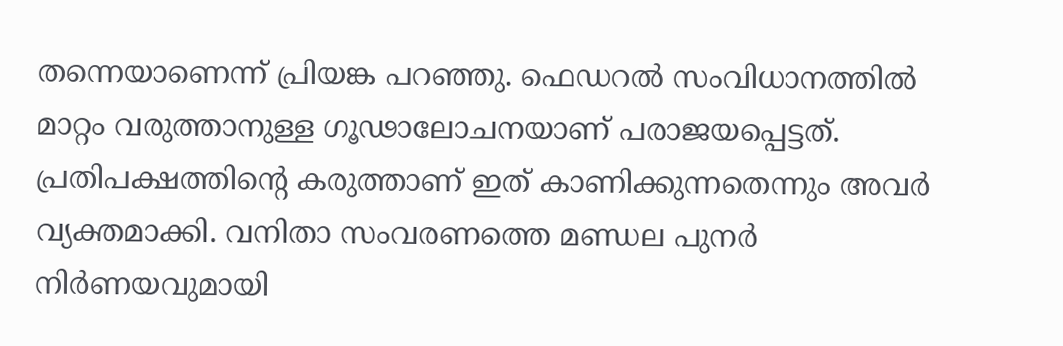തന്നെയാണെന്ന് പ്രിയങ്ക പറഞ്ഞു. ഫെഡറല്‍ സംവിധാനത്തില്‍ മാറ്റം വരുത്താനുള്ള ഗൂഢാലോചനയാണ് പരാജയപ്പെട്ടത്. പ്രതിപക്ഷത്തിന്റെ കരുത്താണ് ഇത് കാണിക്കുന്നതെന്നും അവര്‍ വ്യക്തമാക്കി. വനിതാ സംവരണത്തെ മണ്ഡല പുനര്‍ നിര്‍ണയവുമായി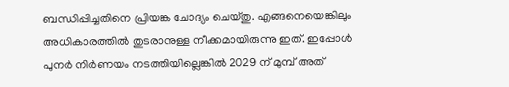ബന്ധിപ്പിച്ചതിനെ പ്രിയങ്ക ചോദ്യം ചെയ്തു. എങ്ങനെയെങ്കിലും അധികാരത്തില്‍ തുടരാനുള്ള നീക്കമായിരുന്നു ഇത്. ഇപ്പോള്‍ പുനര്‍ നിര്‍ണയം നടത്തിയില്ലെങ്കില്‍ 2029 ന് മുമ്പ് അത്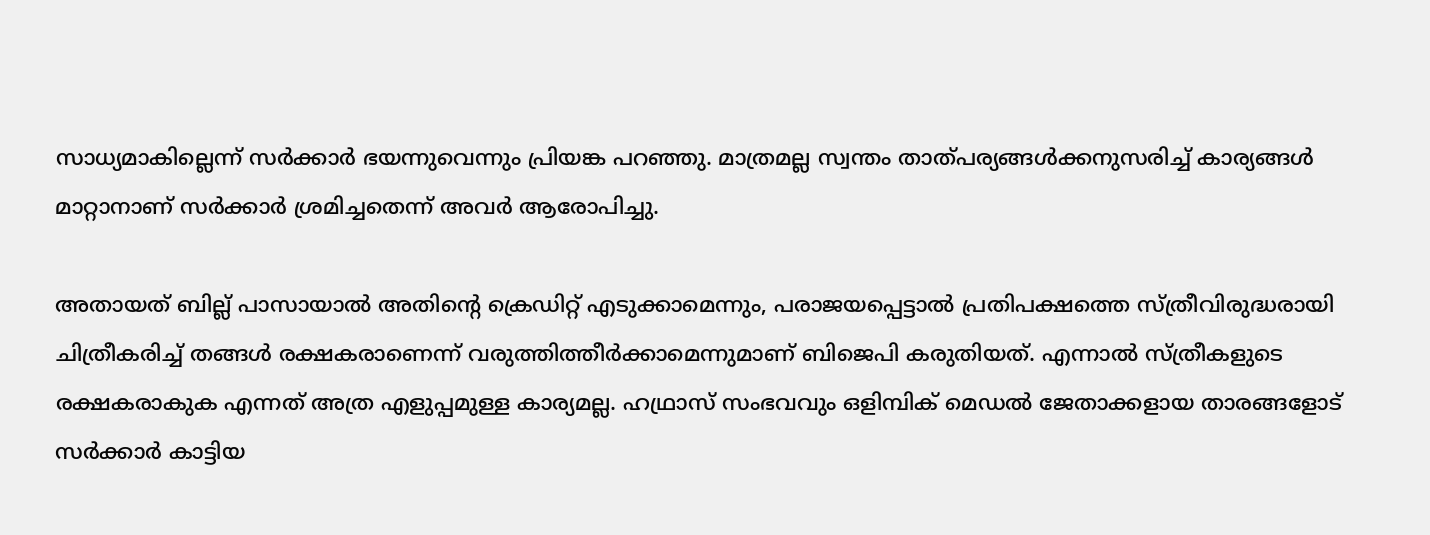സാധ്യമാകില്ലെന്ന് സര്‍ക്കാര്‍ ഭയന്നുവെന്നും പ്രിയങ്ക പറഞ്ഞു. മാത്രമല്ല സ്വന്തം താത്പര്യങ്ങള്‍ക്കനുസരിച്ച് കാര്യങ്ങള്‍ മാറ്റാനാണ് സര്‍ക്കാര്‍ ശ്രമിച്ചതെന്ന് അവര്‍ ആരോപിച്ചു.

അതായത് ബില്ല് പാസായാല്‍ അതിന്റെ ക്രെഡിറ്റ് എടുക്കാമെന്നും, പരാജയപ്പെട്ടാല്‍ പ്രതിപക്ഷത്തെ സ്ത്രീവിരുദ്ധരായി ചിത്രീകരിച്ച് തങ്ങള്‍ രക്ഷകരാണെന്ന് വരുത്തിത്തീര്‍ക്കാമെന്നുമാണ് ബിജെപി കരുതിയത്. എന്നാല്‍ സ്ത്രീകളുടെ രക്ഷകരാകുക എന്നത് അത്ര എളുപ്പമുള്ള കാര്യമല്ല. ഹഥ്രാസ് സംഭവവും ഒളിമ്പിക് മെഡല്‍ ജേതാക്കളായ താരങ്ങളോട് സര്‍ക്കാര്‍ കാട്ടിയ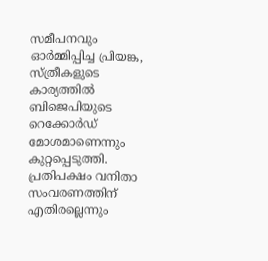സമീപനവും ഓര്‍മ്മിപ്പിച്ച പ്രിയങ്ക, സ്ത്രീകളുടെ കാര്യത്തില്‍ ബിജെപിയുടെ റെക്കോര്‍ഡ് മോശമാണെന്നും കുറ്റപ്പെടുത്തി. പ്രതിപക്ഷം വനിതാ സംവരണത്തിന് എതിരല്ലെന്നും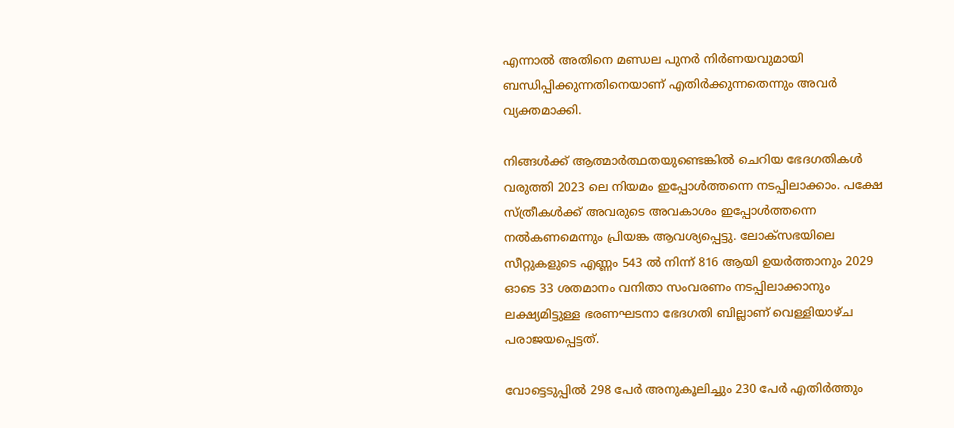എന്നാല്‍ അതിനെ മണ്ഡല പുനര്‍ നിര്‍ണയവുമായി ബന്ധിപ്പിക്കുന്നതിനെയാണ് എതിര്‍ക്കുന്നതെന്നും അവര്‍ വ്യക്തമാക്കി.

നിങ്ങള്‍ക്ക് ആത്മാര്‍ത്ഥതയുണ്ടെങ്കില്‍ ചെറിയ ഭേദഗതികള്‍ വരുത്തി 2023 ലെ നിയമം ഇപ്പോള്‍ത്തന്നെ നടപ്പിലാക്കാം. പക്ഷേ സ്ത്രീകള്‍ക്ക് അവരുടെ അവകാശം ഇപ്പോള്‍ത്തന്നെ നല്‍കണമെന്നും പ്രിയങ്ക ആവശ്യപ്പെട്ടു. ലോക്‌സഭയിലെ സീറ്റുകളുടെ എണ്ണം 543 ല്‍ നിന്ന് 816 ആയി ഉയര്‍ത്താനും 2029 ഓടെ 33 ശതമാനം വനിതാ സംവരണം നടപ്പിലാക്കാനും ലക്ഷ്യമിട്ടുള്ള ഭരണഘടനാ ഭേദഗതി ബില്ലാണ് വെള്ളിയാഴ്ച പരാജയപ്പെട്ടത്.

വോട്ടെടുപ്പില്‍ 298 പേര്‍ അനുകൂലിച്ചും 230 പേര്‍ എതിര്‍ത്തും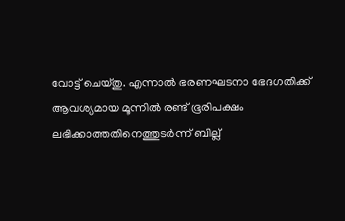വോട്ട് ചെയ്തു. എന്നാല്‍ ഭരണഘടനാ ഭേദഗതിക്ക് ആവശ്യമായ മൂന്നില്‍ രണ്ട് ഭൂരിപക്ഷം ലഭിക്കാത്തതിനെത്തുടര്‍ന്ന് ബില്ല്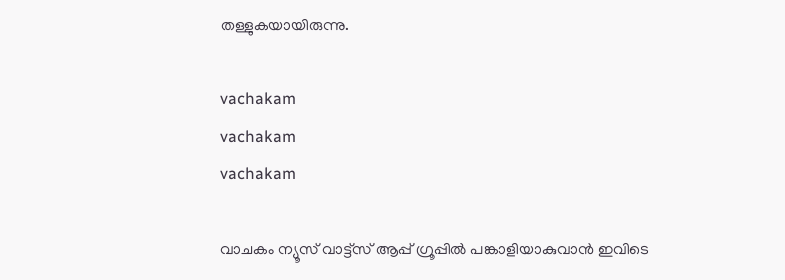തള്ളുകയായിരുന്നു.

vachakam
vachakam
vachakam

വാചകം ന്യൂസ് വാട്ട്സ് ആപ്പ് ഗ്രൂപ്പിൽ പങ്കാളിയാകുവാൻ ഇവിടെ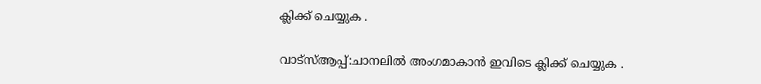ക്ലിക്ക് ചെയ്യുക .

വാട്സ്ആപ്പ്:ചാനലിൽ അംഗമാകാൻ ഇവിടെ ക്ലിക്ക് ചെയ്യുക .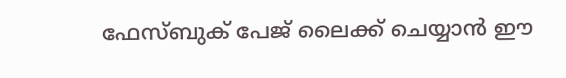ഫേസ്ബുക് പേജ് ലൈക്ക് ചെയ്യാൻ ഈ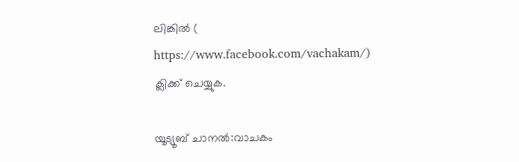ലിങ്കിൽ (
https://www.facebook.com/vachakam/) ക്ലിക്ക് ചെയ്യുക.

യൂട്യൂബ് ചാനൽ:വാചകം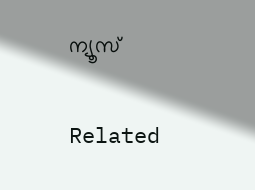ന്യൂസ്

Related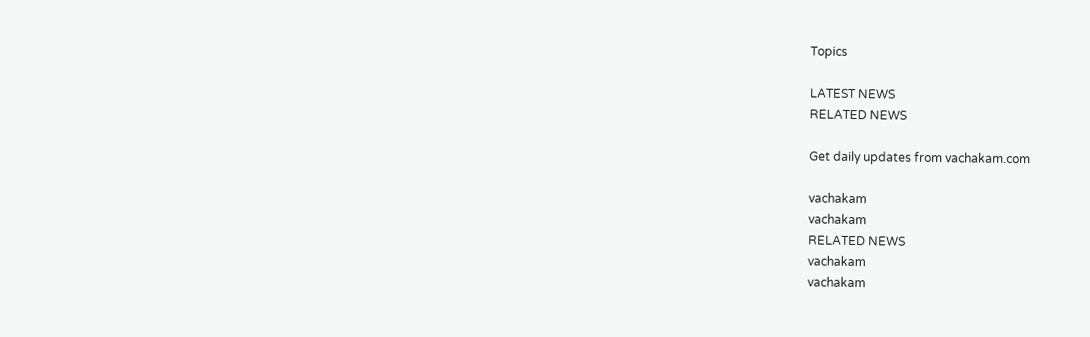Topics

LATEST NEWS
RELATED NEWS

Get daily updates from vachakam.com

vachakam
vachakam
RELATED NEWS
vachakam
vachakam